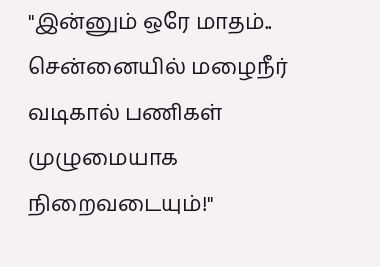"இன்னும் ஒரே மாதம்.. சென்னையில் மழைநீர் வடிகால் பணிகள் முழுமையாக நிறைவடையும்!"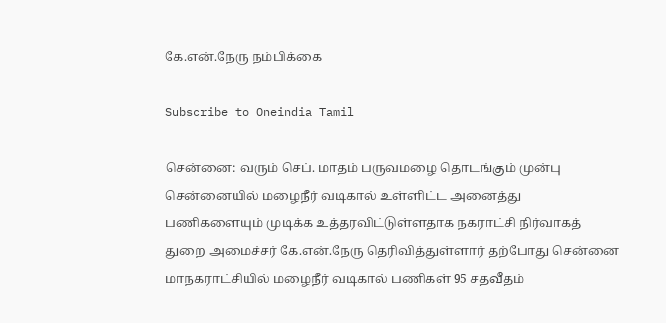கே.என்.நேரு நம்பிக்கை

Subscribe to Oneindia Tamil

சென்னை: வரும் செப். மாதம் பருவமழை தொடங்கும் முன்பு சென்னையில் மழைநீர் வடிகால் உள்ளிட்ட அனைத்து பணிகளையும் முடிக்க உத்தரவிட்டுள்ளதாக நகராட்சி நிர்வாகத் துறை அமைச்சர் கே.என்.நேரு தெரிவித்துள்ளார் தற்போது சென்னை மாநகராட்சியில் மழைநீர் வடிகால் பணிகள் 95 சதவீதம்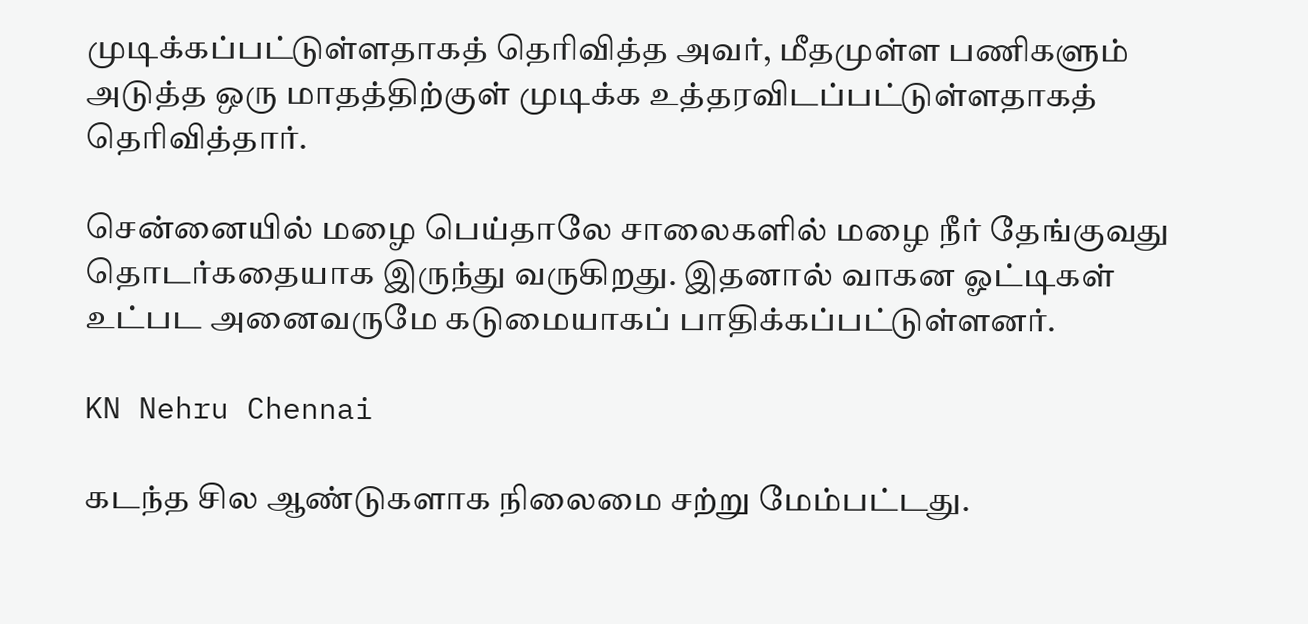முடிக்கப்பட்டுள்ளதாகத் தெரிவித்த அவர், மீதமுள்ள பணிகளும் அடுத்த ஒரு மாதத்திற்குள் முடிக்க உத்தரவிடப்பட்டுள்ளதாகத் தெரிவித்தார்.

சென்னையில் மழை பெய்தாலே சாலைகளில் மழை நீர் தேங்குவது தொடர்கதையாக இருந்து வருகிறது. இதனால் வாகன ஓட்டிகள் உட்பட அனைவருமே கடுமையாகப் பாதிக்கப்பட்டுள்ளனர்.

KN Nehru Chennai

கடந்த சில ஆண்டுகளாக நிலைமை சற்று மேம்பட்டது.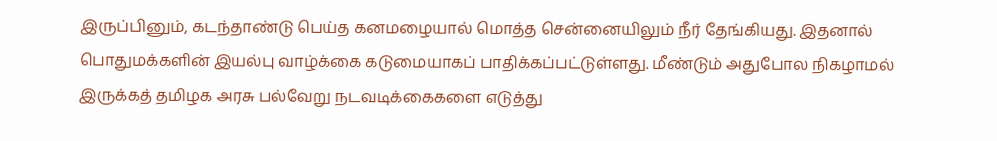இருப்பினும், கடந்தாண்டு பெய்த கனமழையால் மொத்த சென்னையிலும் நீர் தேங்கியது. இதனால் பொதுமக்களின் இயல்பு வாழ்க்கை கடுமையாகப் பாதிக்கப்பட்டுள்ளது. மீண்டும் அதுபோல நிகழாமல் இருக்கத் தமிழக அரசு பல்வேறு நடவடிக்கைகளை எடுத்து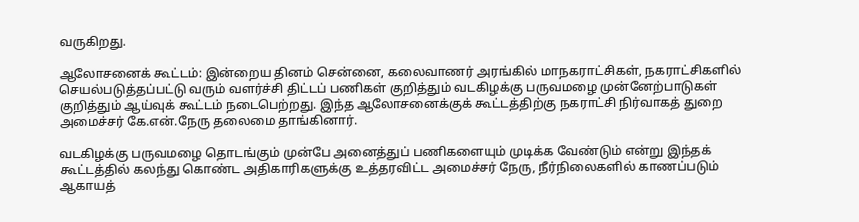வருகிறது.

ஆலோசனைக் கூட்டம்: இன்றைய தினம் சென்னை, கலைவாணர் அரங்கில் மாநகராட்சிகள், நகராட்சிகளில் செயல்படுத்தப்பட்டு வரும் வளர்ச்சி திட்டப் பணிகள் குறித்தும் வடகிழக்கு பருவமழை முன்னேற்பாடுகள் குறித்தும் ஆய்வுக் கூட்டம் நடைபெற்றது. இந்த ஆலோசனைக்குக் கூட்டத்திற்கு நகராட்சி நிர்வாகத் துறை அமைச்சர் கே.என்.நேரு தலைமை தாங்கினார்.

வடகிழக்கு பருவமழை தொடங்கும் முன்பே அனைத்துப் பணிகளையும் முடிக்க வேண்டும் என்று இந்தக் கூட்டத்தில் கலந்து கொண்ட அதிகாரிகளுக்கு உத்தரவிட்ட அமைச்சர் நேரு, நீர்நிலைகளில் காணப்படும் ஆகாயத்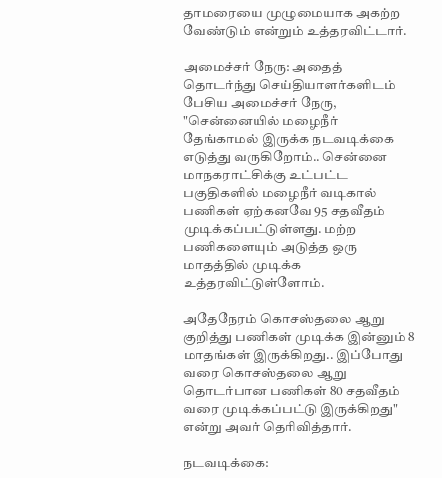தாமரையை முழுமையாக அகற்ற வேண்டும் என்றும் உத்தரவிட்டார்.

அமைச்சர் நேரு: அதைத் தொடர்ந்து செய்தியாளர்களிடம் பேசிய அமைச்சர் நேரு, "சென்னையில் மழைநீர் தேங்காமல் இருக்க நடவடிக்கை எடுத்து வருகிறோம்.. சென்னை மாநகராட்சிக்கு உட்பட்ட பகுதிகளில் மழைநீர் வடிகால் பணிகள் ஏற்கனவே 95 சதவீதம் முடிக்கப்பட்டுள்ளது. மற்ற பணிகளையும் அடுத்த ஒரு மாதத்தில் முடிக்க உத்தரவிட்டுள்ளோம்.

அதேநேரம் கொசஸ்தலை ஆறு குறித்து பணிகள் முடிக்க இன்னும் 8 மாதங்கள் இருக்கிறது.. இப்போது வரை கொசஸ்தலை ஆறு தொடர்பான பணிகள் 80 சதவீதம் வரை முடிக்கப்பட்டு இருக்கிறது" என்று அவர் தெரிவித்தார்.

நடவடிக்கை: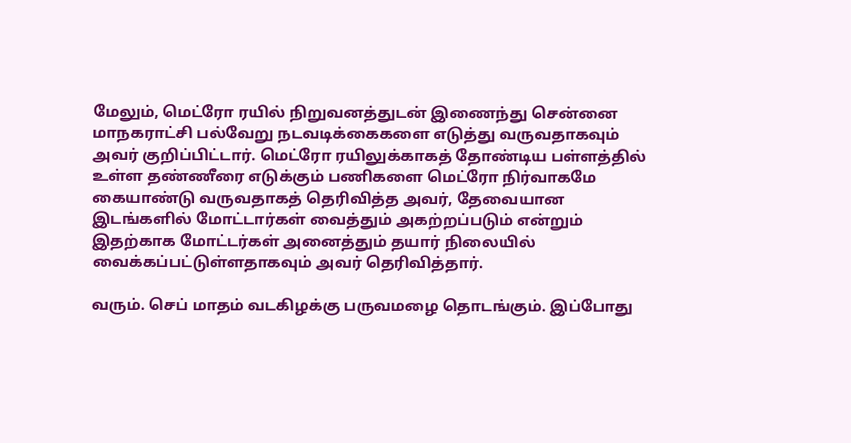மேலும், மெட்ரோ ரயில் நிறுவனத்துடன் இணைந்து சென்னை மாநகராட்சி பல்வேறு நடவடிக்கைகளை எடுத்து வருவதாகவும் அவர் குறிப்பிட்டார். மெட்ரோ ரயிலுக்காகத் தோண்டிய பள்ளத்தில் உள்ள தண்ணீரை எடுக்கும் பணிகளை மெட்ரோ நிர்வாகமே கையாண்டு வருவதாகத் தெரிவித்த அவர், தேவையான இடங்களில் மோட்டார்கள் வைத்தும் அகற்றப்படும் என்றும் இதற்காக மோட்டர்கள் அனைத்தும் தயார் நிலையில் வைக்கப்பட்டுள்ளதாகவும் அவர் தெரிவித்தார்.

வரும். செப் மாதம் வடகிழக்கு பருவமழை தொடங்கும். இப்போது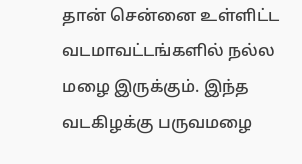தான் சென்னை உள்ளிட்ட வடமாவட்டங்களில் நல்ல மழை இருக்கும். இந்த வடகிழக்கு பருவமழை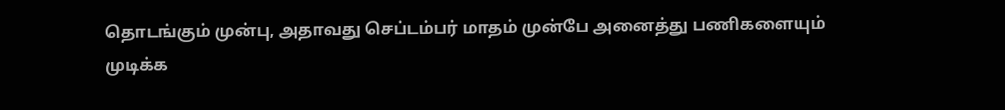தொடங்கும் முன்பு, அதாவது செப்டம்பர் மாதம் முன்பே அனைத்து பணிகளையும் முடிக்க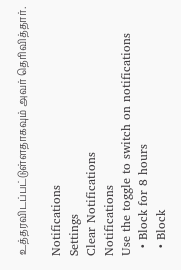உத்தரவிடப்பட்டுள்ளதாகவும் அவர் தெரிவித்தார்.

Notifications
Settings
Clear Notifications
Notifications
Use the toggle to switch on notifications
  • Block for 8 hours
  • Block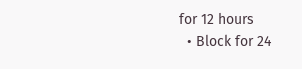for 12 hours
  • Block for 24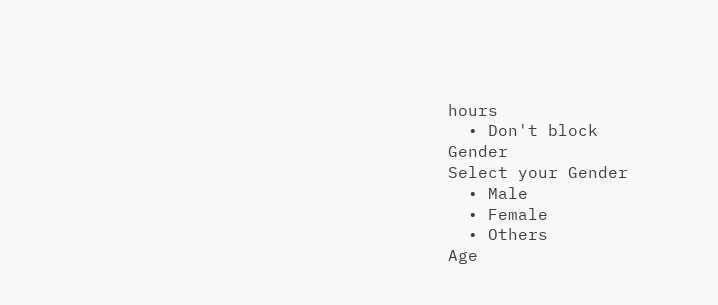hours
  • Don't block
Gender
Select your Gender
  • Male
  • Female
  • Others
Age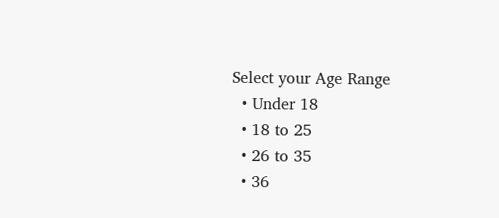Select your Age Range
  • Under 18
  • 18 to 25
  • 26 to 35
  • 36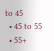to 45
  • 45 to 55
  • 55+